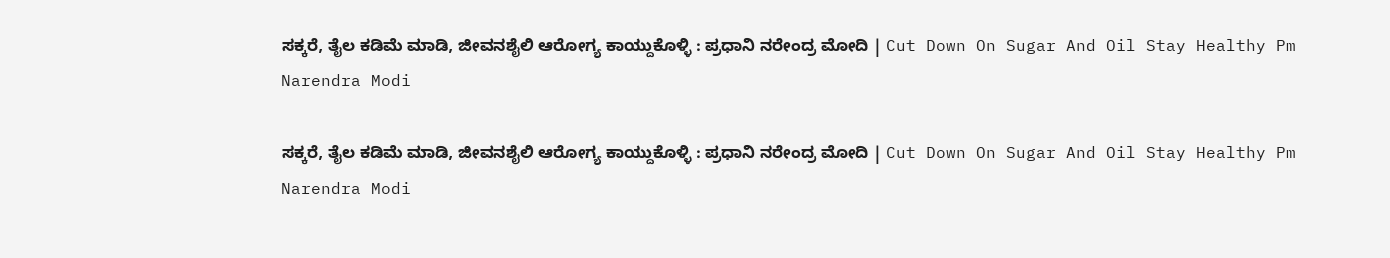ಸಕ್ಕರೆ, ತೈಲ ಕಡಿಮೆ ಮಾಡಿ, ಜೀವನಶೈಲಿ ಆರೋಗ್ಯ ಕಾಯ್ದುಕೊಳ್ಳಿ : ಪ್ರಧಾನಿ ನರೇಂದ್ರ ಮೋದಿ | Cut Down On Sugar And Oil Stay Healthy Pm Narendra Modi

ಸಕ್ಕರೆ, ತೈಲ ಕಡಿಮೆ ಮಾಡಿ, ಜೀವನಶೈಲಿ ಆರೋಗ್ಯ ಕಾಯ್ದುಕೊಳ್ಳಿ : ಪ್ರಧಾನಿ ನರೇಂದ್ರ ಮೋದಿ | Cut Down On Sugar And Oil Stay Healthy Pm Narendra Modi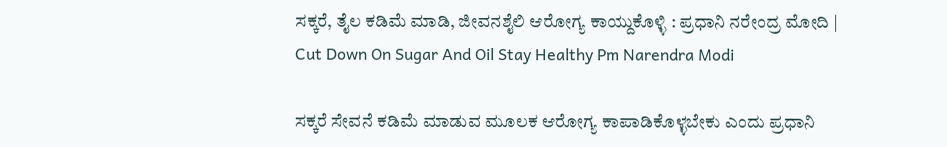ಸಕ್ಕರೆ, ತೈಲ ಕಡಿಮೆ ಮಾಡಿ, ಜೀವನಶೈಲಿ ಆರೋಗ್ಯ ಕಾಯ್ದುಕೊಳ್ಳಿ : ಪ್ರಧಾನಿ ನರೇಂದ್ರ ಮೋದಿ | Cut Down On Sugar And Oil Stay Healthy Pm Narendra Modi

ಸಕ್ಕರೆ ಸೇವನೆ ಕಡಿಮೆ ಮಾಡುವ ಮೂಲಕ ಆರೋಗ್ಯ ಕಾಪಾಡಿಕೊಳ್ಳಬೇಕು ಎಂದು ಪ್ರಧಾನಿ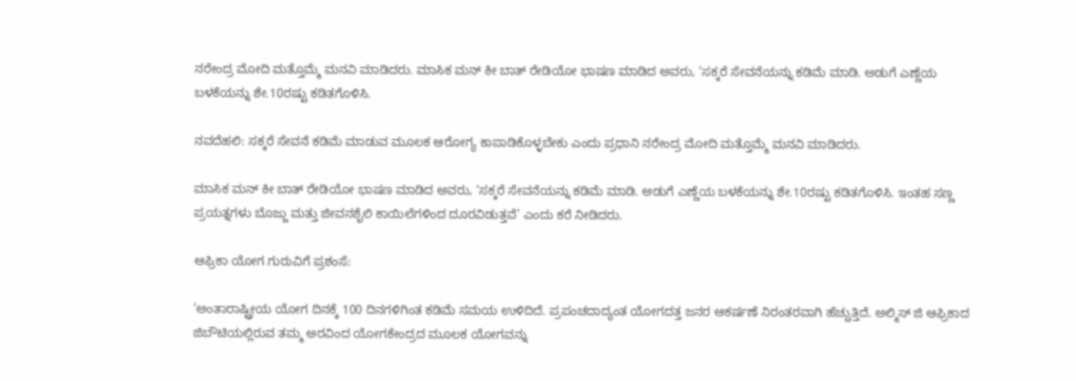ನರೇಂದ್ರ ಮೋದಿ ಮತ್ತೊಮ್ಮೆ ಮನವಿ ಮಾಡಿದರು. ಮಾಸಿಕ ಮನ್‌ ಕೀ ಬಾತ್‌ ರೇಡಿಯೋ ಭಾಷಣ ಮಾಡಿದ ಅವರು, ‘ಸಕ್ಕರೆ ಸೇವನೆಯನ್ನು ಕಡಿಮೆ ಮಾಡಿ. ಅಡುಗೆ ಎಣ್ಣೆಯ ಬಳಕೆಯನ್ನು ಶೇ.10ರಷ್ಟು ಕಡಿತಗೊಳಿಸಿ.

ನವದೆಹಲಿ: ಸಕ್ಕರೆ ಸೇವನೆ ಕಡಿಮೆ ಮಾಡುವ ಮೂಲಕ ಆರೋಗ್ಯ ಕಾಪಾಡಿಕೊಳ್ಳಬೇಕು ಎಂದು ಪ್ರಧಾನಿ ನರೇಂದ್ರ ಮೋದಿ ಮತ್ತೊಮ್ಮೆ ಮನವಿ ಮಾಡಿದರು.

ಮಾಸಿಕ ಮನ್‌ ಕೀ ಬಾತ್‌ ರೇಡಿಯೋ ಭಾಷಣ ಮಾಡಿದ ಅವರು, ‘ಸಕ್ಕರೆ ಸೇವನೆಯನ್ನು ಕಡಿಮೆ ಮಾಡಿ. ಅಡುಗೆ ಎಣ್ಣೆಯ ಬಳಕೆಯನ್ನು ಶೇ.10ರಷ್ಟು ಕಡಿತಗೊಳಿಸಿ. ಇಂತಹ ಸಣ್ಣ ಪ್ರಯತ್ನಗಳು ಬೊಜ್ಜು ಮತ್ತು ಜೀವನಶೈಲಿ ಕಾಯಿಲೆಗಳಿಂದ ದೂರವಿಡುತ್ತವೆ’ ಎಂದು ಕರೆ ನೀಡಿದರು.

ಆಫ್ರಿಕಾ ಯೋಗ ಗುರುವಿಗೆ ಪ್ರಶಂಸೆ:

‘ಅಂತಾರಾಷ್ಟ್ರೀಯ ಯೋಗ ದಿನಕ್ಕೆ 100 ದಿನಗಳಿಗಿಂತ ಕಡಿಮೆ ಸಮಯ ಉಳಿದಿದೆ. ಪ್ರಪಂಚದಾದ್ಯಂತ ಯೋಗದತ್ತ ಜನರ ಆಕರ್ಷಣೆ ನಿರಂತರವಾಗಿ ಹೆಚ್ಚುತ್ತಿದೆ. ಅಲ್ಮಿಸ್ ಜಿ ಆಫ್ರಿಕಾದ ಜಿಬೌಟಿಯಲ್ಲಿರುವ ತಮ್ಮ ಅರವಿಂದ ಯೋಗಕೇಂದ್ರದ ಮೂಲಕ ಯೋಗವನ್ನು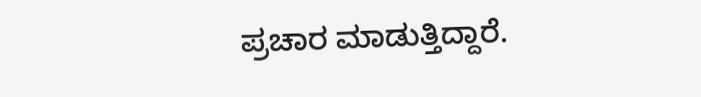ಪ್ರಚಾರ ಮಾಡುತ್ತಿದ್ದಾರೆ.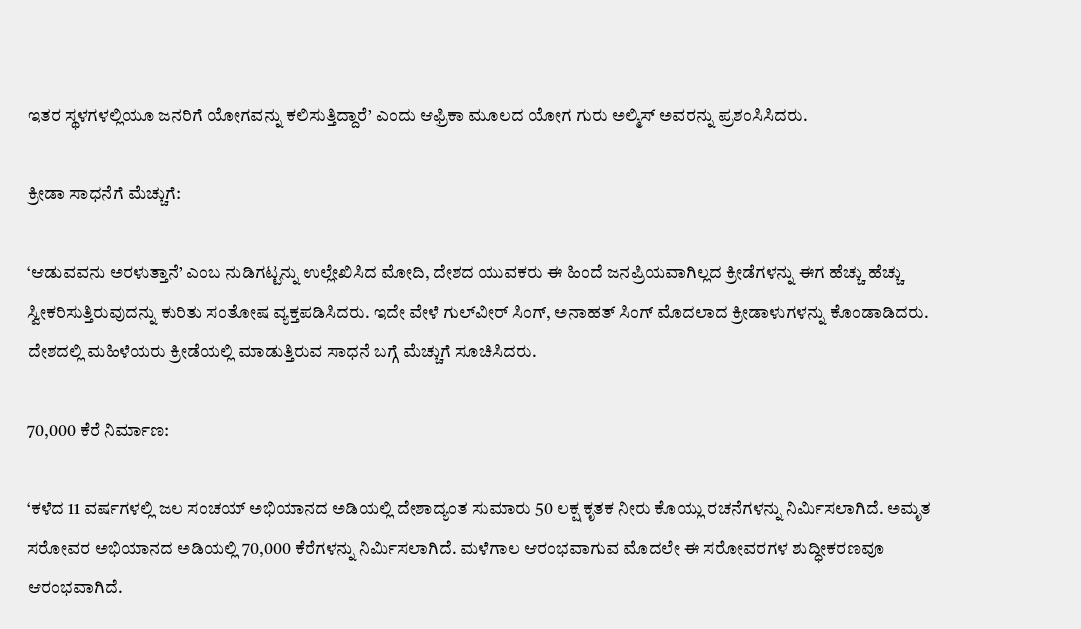ಇತರ ಸ್ಥಳಗಳಲ್ಲಿಯೂ ಜನರಿಗೆ ಯೋಗವನ್ನು ಕಲಿಸುತ್ತಿದ್ದಾರೆ’ ಎಂದು ಆಫ್ರಿಕಾ ಮೂಲದ ಯೋಗ ಗುರು ಅಲ್ಮಿಸ್ ಅವರನ್ನು ಪ್ರಶಂಸಿಸಿದರು.

ಕ್ರೀಡಾ ಸಾಧನೆಗೆ ಮೆಚ್ಚುಗೆ:

‘ಆಡುವವನು ಅರಳುತ್ತಾನೆ’ ಎಂಬ ನುಡಿಗಟ್ಟನ್ನು ಉಲ್ಲೇಖಿಸಿದ ಮೋದಿ, ದೇಶದ ಯುವಕರು ಈ ಹಿಂದೆ ಜನಪ್ರಿಯವಾಗಿಲ್ಲದ ಕ್ರೀಡೆಗಳನ್ನು ಈಗ ಹೆಚ್ಚು ಹೆಚ್ಚು ಸ್ವೀಕರಿಸುತ್ತಿರುವುದನ್ನು ಕುರಿತು ಸಂತೋಷ ವ್ಯಕ್ತಪಡಿಸಿದರು. ಇದೇ ವೇಳೆ ಗುಲ್‌ವೀರ್ ಸಿಂಗ್‌, ಅನಾಹತ್‌ ಸಿಂಗ್‌ ಮೊದಲಾದ ಕ್ರೀಡಾಳುಗಳನ್ನು ಕೊಂಡಾಡಿದರು. ದೇಶದಲ್ಲಿ ಮಹಿಳೆಯರು ಕ್ರೀಡೆಯಲ್ಲಿ ಮಾಡುತ್ತಿರುವ ಸಾಧನೆ ಬಗ್ಗೆ ಮೆಚ್ಚುಗೆ ಸೂಚಿಸಿದರು.

70,000 ಕೆರೆ ನಿರ್ಮಾಣ:

‘ಕಳೆದ 11 ವರ್ಷಗಳಲ್ಲಿ ಜಲ ಸಂಚಯ್ ಅಭಿಯಾನದ ಅಡಿಯಲ್ಲಿ ದೇಶಾದ್ಯಂತ ಸುಮಾರು 50 ಲಕ್ಷ ಕೃತಕ ನೀರು ಕೊಯ್ಲು ರಚನೆಗಳನ್ನು ನಿರ್ಮಿಸಲಾಗಿದೆ. ಅಮೃತ ಸರೋವರ ಅಭಿಯಾನದ ಅಡಿಯಲ್ಲಿ 70,000 ಕೆರೆಗಳನ್ನು ನಿರ್ಮಿಸಲಾಗಿದೆ. ಮಳೆಗಾಲ ಆರಂಭವಾಗುವ ಮೊದಲೇ ಈ ಸರೋವರಗಳ ಶುದ್ಧೀಕರಣವೂ ಆರಂಭವಾಗಿದೆ.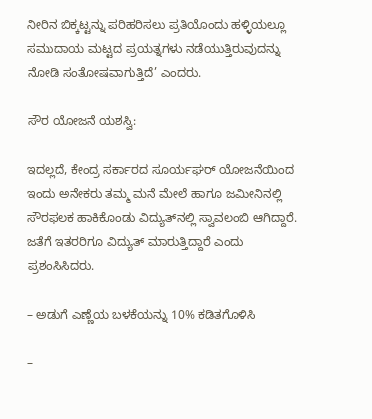ನೀರಿನ ಬಿಕ್ಕಟ್ಟನ್ನು ಪರಿಹರಿಸಲು ಪ್ರತಿಯೊಂದು ಹಳ್ಳಿಯಲ್ಲೂ ಸಮುದಾಯ ಮಟ್ಟದ ಪ್ರಯತ್ನಗಳು ನಡೆಯುತ್ತಿರುವುದನ್ನು ನೋಡಿ ಸಂತೋಷವಾಗುತ್ತಿದೆ’ ಎಂದರು.

ಸೌರ ಯೋಜನೆ ಯಶಸ್ವಿ:

ಇದಲ್ಲದೆ, ಕೇಂದ್ರ ಸರ್ಕಾರದ ಸೂರ್ಯಘರ್‌ ಯೋಜನೆಯಿಂದ ಇಂದು ಅನೇಕರು ತಮ್ಮ ಮನೆ ಮೇಲೆ ಹಾಗೂ ಜಮೀನಿನಲ್ಲಿ ಸೌರಫಲಕ ಹಾಕಿಕೊಂಡು ವಿದ್ಯುತ್‌ನಲ್ಲಿ ಸ್ವಾವಲಂಬಿ ಆಗಿದ್ದಾರೆ. ಜತೆಗೆ ಇತರರಿಗೂ ವಿದ್ಯುತ್‌ ಮಾರುತ್ತಿದ್ದಾರೆ ಎಂದು ಪ್ರಶಂಸಿಸಿದರು.

– ಅಡುಗೆ ಎಣ್ಣೆಯ ಬಳಕೆಯನ್ನು 10% ಕಡಿತಗೊಳಿಸಿ

–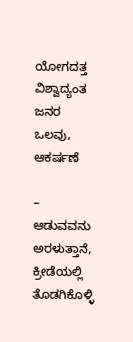ಯೋಗದತ್ತ ವಿಶ್ವಾದ್ಯಂತ ಜನರ ಒಲವು, ಆಕರ್ಷಣೆ

– ಆಡುವವನು ಅರಳುತ್ತಾನೆ, ಕ್ರೀಡೆಯಲ್ಲಿ ತೊಡಗಿಕೊಳ್ಳಿ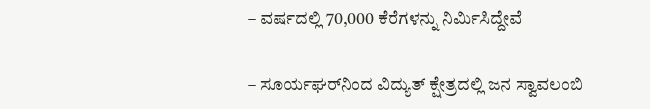– ವರ್ಷದಲ್ಲಿ 70,000 ಕೆರೆಗಳನ್ನು ನಿರ್ಮಿಸಿದ್ದೇವೆ

– ಸೂರ್ಯಘರ್‌ನಿಂದ ವಿದ್ಯುತ್‌ ಕ್ಷೇತ್ರದಲ್ಲಿ ಜನ ಸ್ವಾವಲಂಬಿ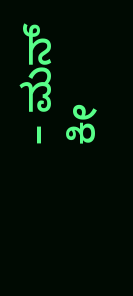– ಮನ್‌ ಕೀ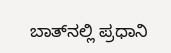ಬಾತ್‌ನಲ್ಲಿ ಪ್ರಧಾನಿ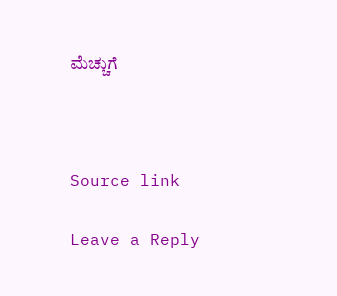ಮೆಚ್ಚುಗೆ



Source link

Leave a Reply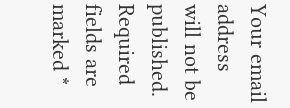Your email address will not be published. Required fields are marked *